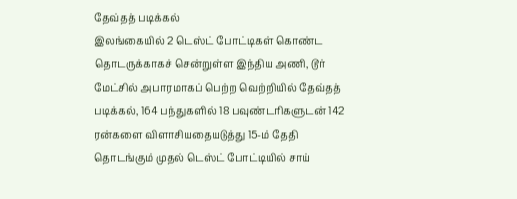தேவ்தத் படிக்கல்
இலங்கையில் 2 டெஸ்ட் போட்டிகள் கொண்ட தொடருக்காகச் சென்றுள்ள இந்திய அணி, டூர் மேட்சில் அபாரமாகப் பெற்ற வெற்றியில் தேவ்தத் படிக்கல், 164 பந்துகளில் 18 பவுண்டரிகளுடன் 142 ரன்களை விளாசியதையடுத்து 15-ம் தேதி தொடங்கும் முதல் டெஸ்ட் போட்டியில் சாய்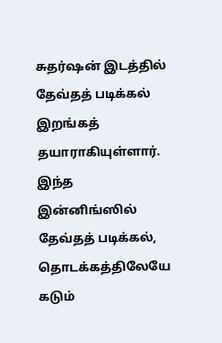சுதர்ஷன் இடத்தில் தேவ்தத் படிக்கல் இறங்கத் தயாராகியுள்ளார்.
இந்த இன்னிங்ஸில் தேவ்தத் படிக்கல், தொடக்கத்திலேயே கடும்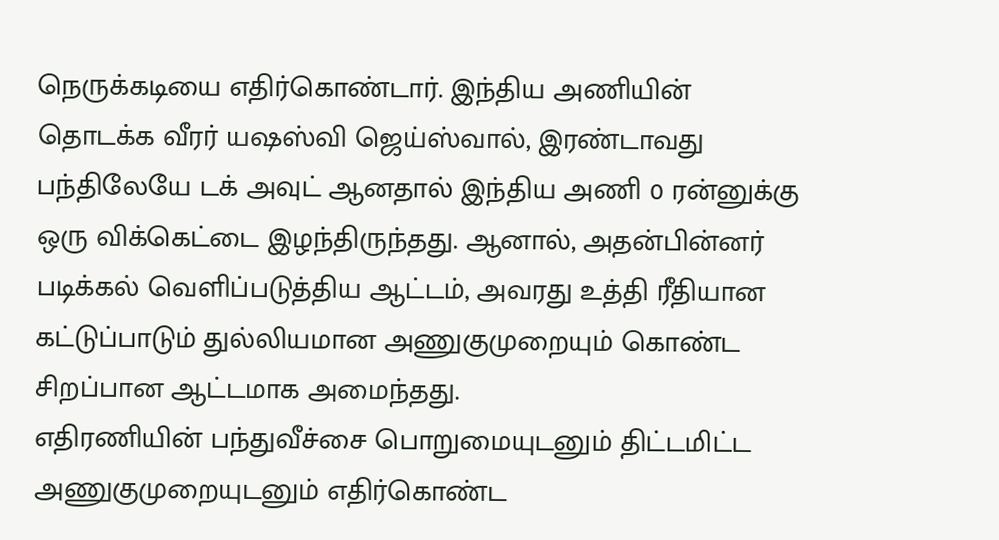நெருக்கடியை எதிர்கொண்டார். இந்திய அணியின் தொடக்க வீரர் யஷஸ்வி ஜெய்ஸ்வால், இரண்டாவது பந்திலேயே டக் அவுட் ஆனதால் இந்திய அணி 0 ரன்னுக்கு ஒரு விக்கெட்டை இழந்திருந்தது. ஆனால், அதன்பின்னர் படிக்கல் வெளிப்படுத்திய ஆட்டம், அவரது உத்தி ரீதியான கட்டுப்பாடும் துல்லியமான அணுகுமுறையும் கொண்ட சிறப்பான ஆட்டமாக அமைந்தது.
எதிரணியின் பந்துவீச்சை பொறுமையுடனும் திட்டமிட்ட அணுகுமுறையுடனும் எதிர்கொண்ட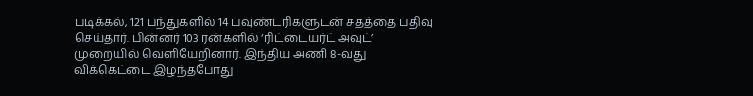படிக்கல், 121 பந்துகளில் 14 பவுண்டரிகளுடன் சதத்தை பதிவு செய்தார். பின்னர் 103 ரன்களில் ‘ரிட்டையர்ட் அவுட்’ முறையில் வெளியேறினார். இந்திய அணி 8-வது விக்கெட்டை இழந்தபோது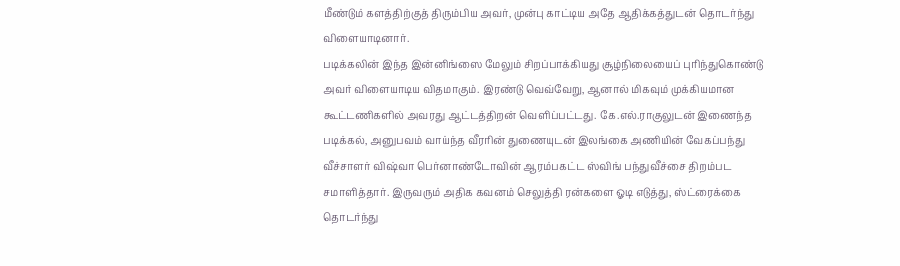மீண்டும் களத்திற்குத் திரும்பிய அவர், முன்பு காட்டிய அதே ஆதிக்கத்துடன் தொடர்ந்து விளையாடினார்.
படிக்கலின் இந்த இன்னிங்ஸை மேலும் சிறப்பாக்கியது சூழ்நிலையைப் புரிந்துகொண்டு அவர் விளையாடிய விதமாகும். இரண்டு வெவ்வேறு, ஆனால் மிகவும் முக்கியமான கூட்டணிகளில் அவரது ஆட்டத்திறன் வெளிப்பட்டது. கே.எல்.ராகுலுடன் இணைந்த படிக்கல், அனுபவம் வாய்ந்த வீரரின் துணையுடன் இலங்கை அணியின் வேகப்பந்து வீச்சாளர் விஷ்வா பெர்னாண்டோவின் ஆரம்பகட்ட ஸ்விங் பந்துவீச்சை திறம்பட சமாளித்தார். இருவரும் அதிக கவனம் செலுத்தி ரன்களை ஓடி எடுத்து, ஸ்ட்ரைக்கை தொடர்ந்து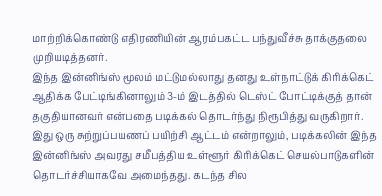மாற்றிக்கொண்டு எதிரணியின் ஆரம்பகட்ட பந்துவீச்சு தாக்குதலை முறியடித்தனர்.
இந்த இன்னிங்ஸ் மூலம் மட்டுமல்லாது தனது உள்நாட்டுக் கிரிக்கெட் ஆதிக்க பேட்டிங்கினாலும் 3-ம் இடத்தில் டெஸ்ட் போட்டிக்குத் தான் தகுதியானவர் என்பதை படிக்கல் தொடர்ந்து நிரூபித்து வருகிறார்.
இது ஒரு சுற்றுப்பயணப் பயிற்சி ஆட்டம் என்றாலும், படிக்கலின் இந்த இன்னிங்ஸ் அவரது சமீபத்திய உள்ளூர் கிரிக்கெட் செயல்பாடுகளின் தொடர்ச்சியாகவே அமைந்தது. கடந்த சில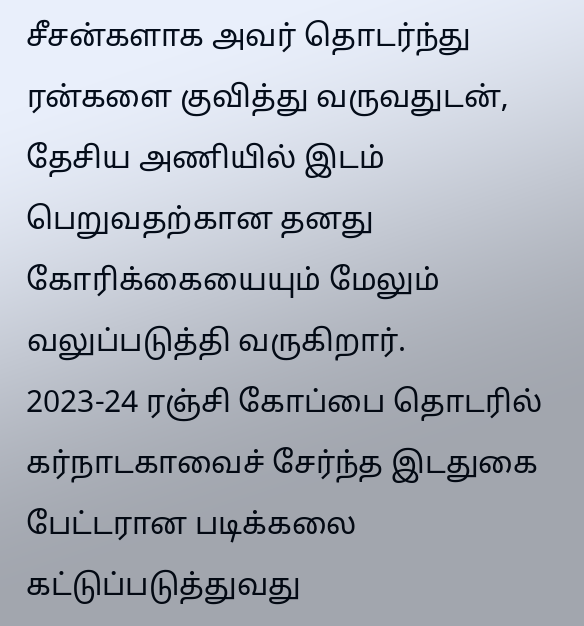சீசன்களாக அவர் தொடர்ந்து ரன்களை குவித்து வருவதுடன், தேசிய அணியில் இடம் பெறுவதற்கான தனது கோரிக்கையையும் மேலும் வலுப்படுத்தி வருகிறார்.
2023-24 ரஞ்சி கோப்பை தொடரில் கர்நாடகாவைச் சேர்ந்த இடதுகை பேட்டரான படிக்கலை கட்டுப்படுத்துவது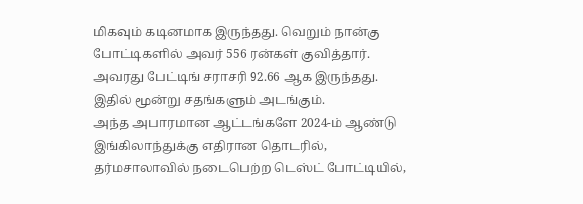மிகவும் கடினமாக இருந்தது. வெறும் நான்கு போட்டிகளில் அவர் 556 ரன்கள் குவித்தார். அவரது பேட்டிங் சராசரி 92.66 ஆக இருந்தது. இதில் மூன்று சதங்களும் அடங்கும்.
அந்த அபாரமான ஆட்டங்களே 2024-ம் ஆண்டு இங்கிலாந்துக்கு எதிரான தொடரில், தர்மசாலாவில் நடைபெற்ற டெஸ்ட் போட்டியில்,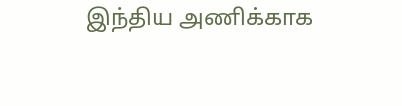இந்திய அணிக்காக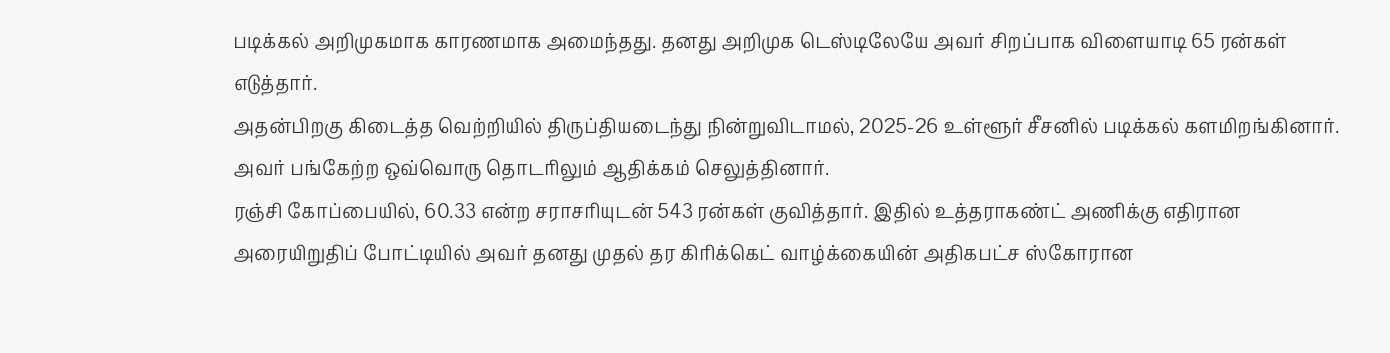படிக்கல் அறிமுகமாக காரணமாக அமைந்தது. தனது அறிமுக டெஸ்டிலேயே அவர் சிறப்பாக விளையாடி 65 ரன்கள் எடுத்தார்.
அதன்பிறகு கிடைத்த வெற்றியில் திருப்தியடைந்து நின்றுவிடாமல், 2025-26 உள்ளூர் சீசனில் படிக்கல் களமிறங்கினார். அவர் பங்கேற்ற ஒவ்வொரு தொடரிலும் ஆதிக்கம் செலுத்தினார்.
ரஞ்சி கோப்பையில், 60.33 என்ற சராசரியுடன் 543 ரன்கள் குவித்தார். இதில் உத்தராகண்ட் அணிக்கு எதிரான அரையிறுதிப் போட்டியில் அவர் தனது முதல் தர கிரிக்கெட் வாழ்க்கையின் அதிகபட்ச ஸ்கோரான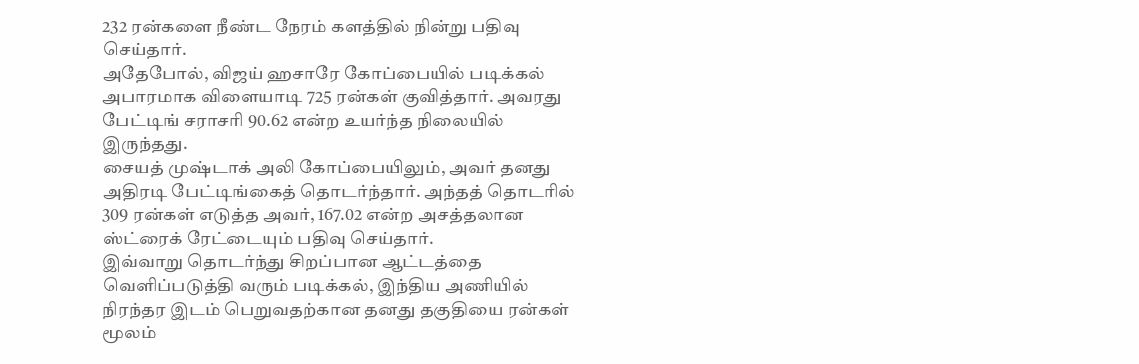232 ரன்களை நீண்ட நேரம் களத்தில் நின்று பதிவு செய்தார்.
அதேபோல், விஜய் ஹசாரே கோப்பையில் படிக்கல் அபாரமாக விளையாடி 725 ரன்கள் குவித்தார். அவரது பேட்டிங் சராசரி 90.62 என்ற உயர்ந்த நிலையில் இருந்தது.
சையத் முஷ்டாக் அலி கோப்பையிலும், அவர் தனது அதிரடி பேட்டிங்கைத் தொடர்ந்தார். அந்தத் தொடரில் 309 ரன்கள் எடுத்த அவர், 167.02 என்ற அசத்தலான ஸ்ட்ரைக் ரேட்டையும் பதிவு செய்தார்.
இவ்வாறு தொடர்ந்து சிறப்பான ஆட்டத்தை வெளிப்படுத்தி வரும் படிக்கல், இந்திய அணியில் நிரந்தர இடம் பெறுவதற்கான தனது தகுதியை ரன்கள் மூலம்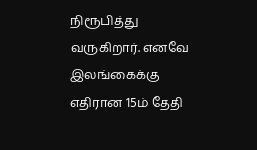நிரூபித்து வருகிறார். எனவே இலங்கைக்கு எதிரான 15ம் தேதி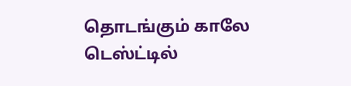தொடங்கும் காலே டெஸ்ட்டில்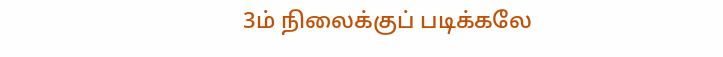3ம் நிலைக்குப் படிக்கலே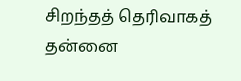சிறந்தத் தெரிவாகத் தன்னை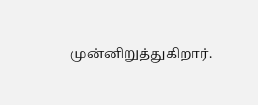முன்னிறுத்துகிறார்.